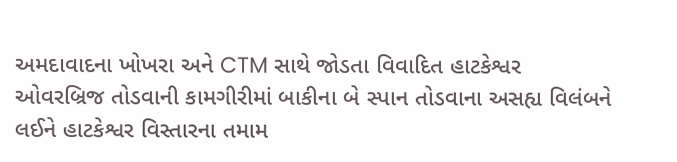અમદાવાદના ખોખરા અને CTM સાથે જોડતા વિવાદિત હાટકેશ્વર ઓવરબ્રિજ તોડવાની કામગીરીમાં બાકીના બે સ્પાન તોડવાના અસહ્ય વિલંબને લઈને હાટકેશ્વર વિસ્તારના તમામ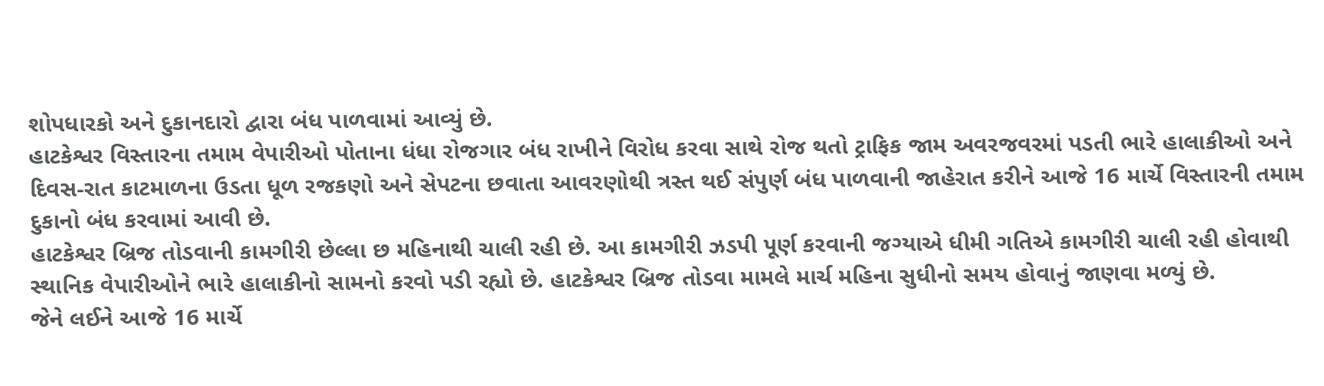શોપધારકો અને દુકાનદારો દ્વારા બંધ પાળવામાં આવ્યું છે.
હાટકેશ્વર વિસ્તારના તમામ વેપારીઓ પોતાના ધંધા રોજગાર બંધ રાખીને વિરોધ કરવા સાથે રોજ થતો ટ્રાફિક જામ અવરજવરમાં પડતી ભારે હાલાકીઓ અને દિવસ-રાત કાટમાળના ઉડતા ધૂળ રજકણો અને સેપટના છવાતા આવરણોથી ત્રસ્ત થઈ સંપુર્ણ બંધ પાળવાની જાહેરાત કરીને આજે 16 માર્ચે વિસ્તારની તમામ દુકાનો બંધ કરવામાં આવી છે.
હાટકેશ્વર બ્રિજ તોડવાની કામગીરી છેલ્લા છ મહિનાથી ચાલી રહી છે. આ કામગીરી ઝડપી પૂર્ણ કરવાની જગ્યાએ ધીમી ગતિએ કામગીરી ચાલી રહી હોવાથી સ્થાનિક વેપારીઓને ભારે હાલાકીનો સામનો કરવો પડી રહ્યો છે. હાટકેશ્વર બ્રિજ તોડવા મામલે માર્ચ મહિના સુધીનો સમય હોવાનું જાણવા મળ્યું છે.
જેને લઈને આજે 16 માર્ચે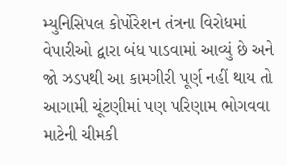મ્યુનિસિપલ કોર્પોરેશન તંત્રના વિરોધમાં વેપારીઓ દ્વારા બંધ પાડવામાં આવ્યું છે અને જો ઝડપથી આ કામગીરી પૂર્ણ નહીં થાય તો આગામી ચૂંટણીમાં પણ પરિણામ ભોગવવા માટેની ચીમકી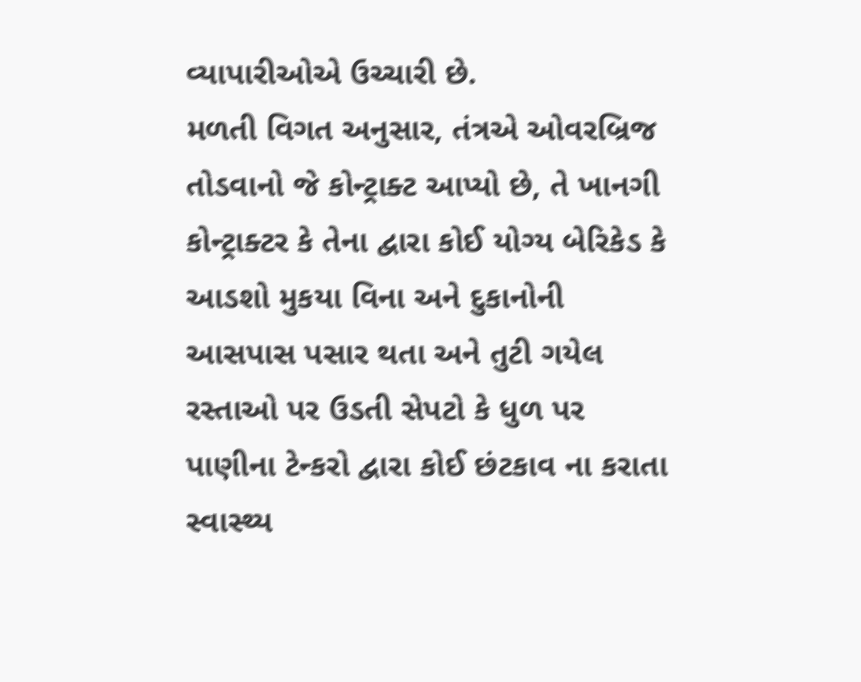વ્યાપારીઓએ ઉચ્ચારી છે.
મળતી વિગત અનુસાર, તંત્રએ ઓવરબ્રિજ તોડવાનો જે કોન્ટ્રાક્ટ આપ્યો છે, તે ખાનગી કોન્ટ્રાક્ટર કે તેના દ્વારા કોઈ યોગ્ય બેરિકેડ કે આડશો મુકયા વિના અને દુકાનોની આસપાસ પસાર થતા અને તુટી ગયેલ રસ્તાઓ પર ઉડતી સેપટો કે ધુળ પર પાણીના ટેન્કરો દ્વારા કોઈ છંટકાવ ના કરાતા સ્વાસ્થ્ય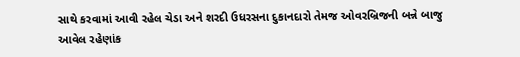સાથે કરવામાં આવી રહેલ ચેડા અને શરદી ઉધરસના દુકાનદારો તેમજ ઓવરબ્રિજની બન્ને બાજુ આવેલ રહેણાંક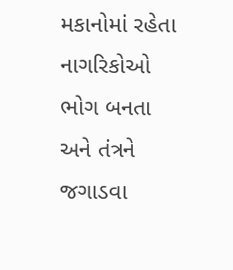મકાનોમાં રહેતા નાગરિકોઓ ભોગ બનતા અને તંત્રને જગાડવા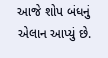આજે શોપ બંધનું એલાન આપ્યું છે.